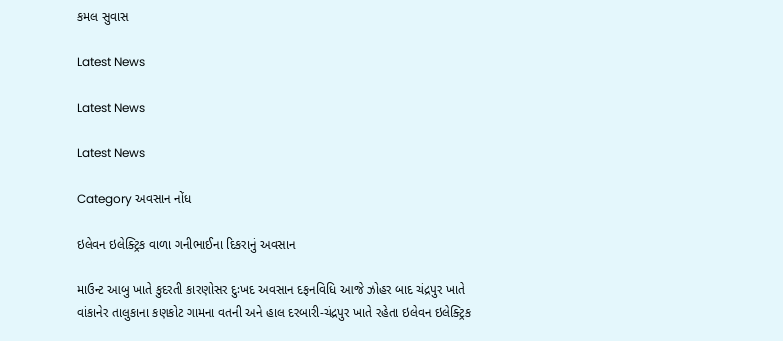કમલ સુવાસ

Latest News

Latest News

Latest News

Category અવસાન નોંધ

ઇલેવન ઇલેક્ટ્રિક વાળા ગનીભાઈના દિકરાનું અવસાન

માઉન્ટ આબુ ખાતે કુદરતી કારણોસર દુઃખદ અવસાન દફનવિધિ આજે ઝોહર બાદ ચંદ્રપુર ખાતે વાંકાનેર તાલુકાના કણકોટ ગામના વતની અને હાલ દરબારી-ચંદ્રપુર ખાતે રહેતા ઇલેવન ઇલેક્ટ્રિક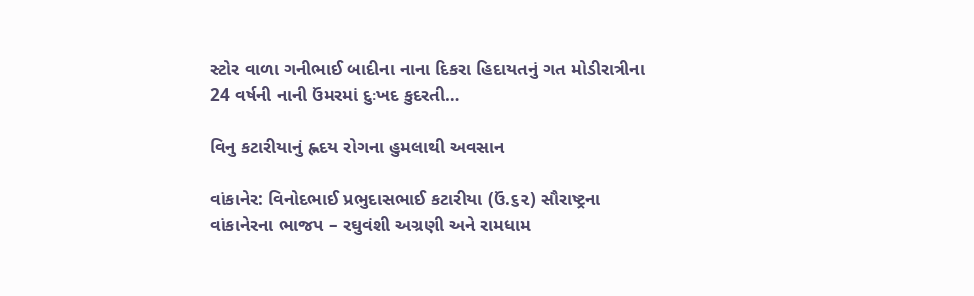સ્ટોર વાળા ગનીભાઈ બાદીના નાના દિકરા હિદાયતનું ગત મોડીરાત્રીના 24 વર્ષની નાની ઉંમરમાં દુઃખદ કુદરતી…

વિનુ કટારીયાનું હ્નદય રોગના હુમલાથી અવસાન

વાંકાનેર: વિનોદભાઈ પ્રભુદાસભાઈ કટારીયા (ઉં.૬૨) સૌરાષ્ટ્રના વાંકાનેરના ભાજપ – રઘુવંશી અગ્રણી અને રામધામ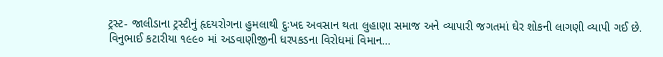ટ્રસ્ટ- જાલીડાના ટ્રસ્ટીનું હૃદયરોગના હુમલાથી દુઃખદ અવસાન થતા લુહાણા સમાજ અને વ્યાપારી જગતમાં ઘેર શોકની લાગણી વ્યાપી ગઈ છે. વિનુભાઈ કટારીયા ૧૯૯૦ માં અડવાણીજીની ધરપકડના વિરોધમાં વિમાન…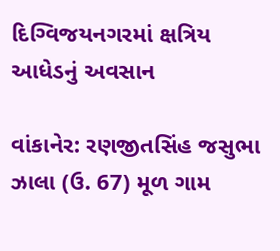દિગ્વિજયનગરમાં ક્ષત્રિય આધેડનું અવસાન

વાંકાનેર: રણજીતસિંહ જસુભા ઝાલા (ઉ. 67) મૂળ ગામ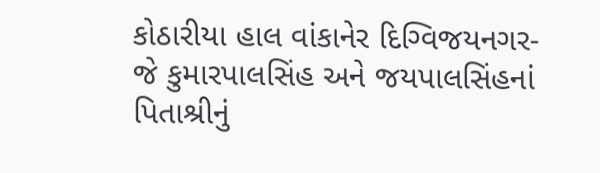કોઠારીયા હાલ વાંકાનેર દિગ્વિજયનગર- જે કુમારપાલસિંહ અને જયપાલસિંહનાં પિતાશ્રીનું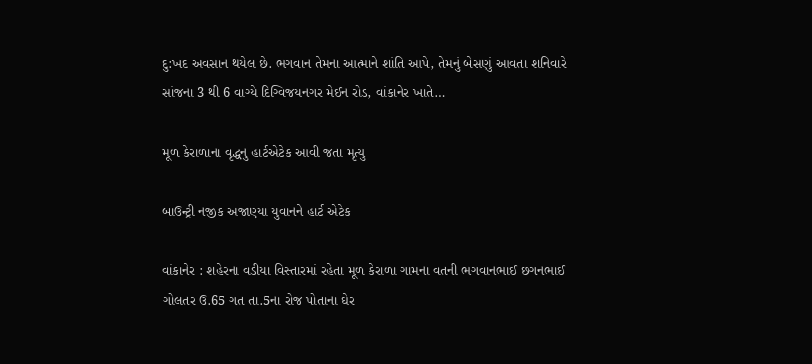દુ:ખદ અવસાન થયેલ છે. ભગવાન તેમના આત્માને શાંતિ આપે, તેમનું બેસણું આવતા શનિવારે સાંજના 3 થી 6 વાગ્યે દિગ્વિજયનગર મેઈન રોડ, વાંકાનેર ખાતે…

મૂળ કેરાળાના વૃદ્ધનુ હાર્ટએટેક આવી જતા મૃત્યુ

બાઉન્ટ્રી નજીક અજાણ્યા યુવાનને હાર્ટ એટેક

વાંકાનેર : શહેરના વડીયા વિસ્તારમાં રહેતા મૂળ કેરાળા ગામના વતની ભગવાનભાઈ છગનભાઈ ગોલતર ઉ.65 ગત તા.5ના રોજ પોતાના ઘેર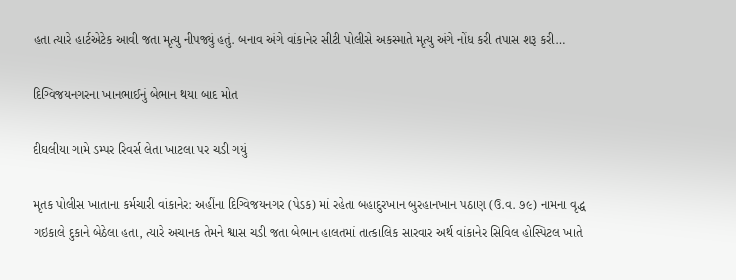હતા ત્યારે હાર્ટએટેક આવી જતા મૃત્યુ નીપજ્યું હતું. બનાવ અંગે વાંકાનેર સીટી પોલીસે અકસ્માતે મૃત્યુ અંગે નોંધ કરી તપાસ શરૂ કરી…

દિગ્વિજયનગરના ખાનભાઈનું બેભાન થયા બાદ મોત

દીઘલીયા ગામે ડમ્પર રિવર્સ લેતા ખાટલા પર ચડી ગયું

મૃતક પોલીસ ખાતાના કર્મચારી વાંકાનેર: અહીંના દિગ્વિજયનગર (પેડક) માં રહેતા બહાદુરખાન બુરહાનખાન પઠાણ (ઉ.વ. ૭૯) નામના વૃદ્ધ ગઇકાલે દુકાને બેઠેલા હતા, ત્યારે અચાનક તેમને શ્વાસ ચડી જતા બેભાન હાલતમાં તાત્કાલિક સારવાર અર્થ વાંકાનેર સિવિલ હોસ્પિટલ ખાતે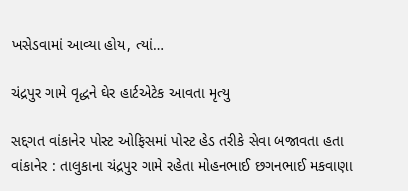ખસેડવામાં આવ્યા હોય, ત્યાં…

ચંદ્રપુર ગામે વૃદ્ધને ઘેર હાર્ટએટેક આવતા મૃત્યુ

સદ્દગત વાંકાનેર પોસ્ટ ઓફિસમાં પોસ્ટ હેડ તરીકે સેવા બજાવતા હતા વાંકાનેર : તાલુકાના ચંદ્રપુર ગામે રહેતા મોહનભાઈ છગનભાઈ મકવાણા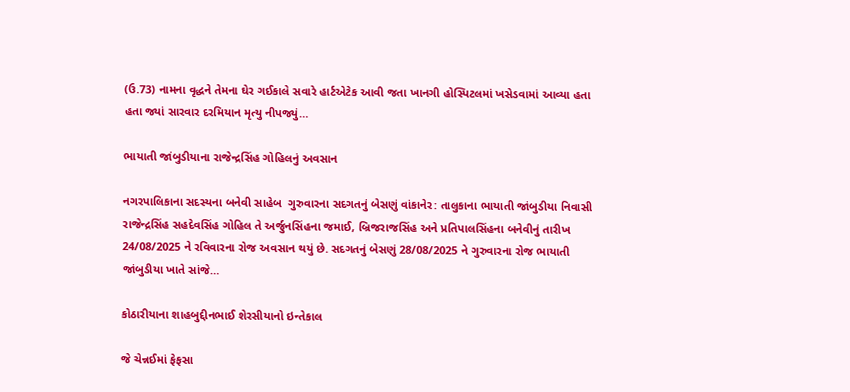(ઉ.73) નામના વૃદ્ધને તેમના ઘેર ગઈકાલે સવારે હાર્ટએટેક આવી જતા ખાનગી હોસ્પિટલમાં ખસેડવામાં આવ્યા હતા હતા જ્યાં સારવાર દરમિયાન મૃત્યુ નીપજ્યું…

ભાયાતી જાંબુડીયાના રાજેન્દ્રસિંહ ગોહિલનું અવસાન

નગરપાલિકાના સદસ્યના બનેવી સાહેબ  ગુરુવારના સદગતનું બેસણું વાંકાનેર: તાલુકાના ભાયાતી જાંબુડીયા નિવાસી રાજેન્દ્રસિંહ સહદેવસિંહ ગોહિલ તે અર્જુનસિંહના જમાઈ, બ્રિજરાજસિંહ અને પ્રતિપાલસિંહના બનેવીનું તારીખ 24/08/2025 ને રવિવારના રોજ અવસાન થયું છે. સદગતનું બેસણું 28/08/2025 ને ગુરુવારના રોજ ભાયાતી જાંબુડીયા ખાતે સાંજે…

કોઠારીયાના શાહબુદ્દીનભાઈ શેરસીયાનો ઇન્તેકાલ

જે ચેન્નઈમાં ફેફસા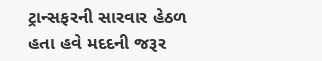ટ્રાન્સફરની સારવાર હેઠળ હતા હવે મદદની જરૂર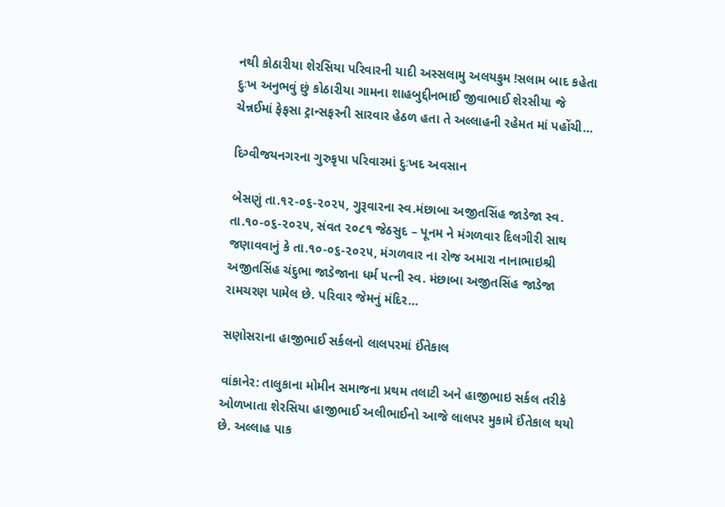નથી કોઠારીયા શેરસિયા પરિવારની યાદી અસ્સલામુ અલયકુમ !સલામ બાદ કહેતા દુઃખ અનુભવું છું કોઠારીયા ગામના શાહબુદ્દીનભાઈ જીવાભાઈ શેરસીયા જે ચેન્નઈમાં ફેફસા ટ્રાન્સફરની સારવાર હેઠળ હતા તે અલ્લાહની રહેમત માં પહોંચી…

દિગ્વીજયનગરના ગુરુકૃપા પરિવારમાં દુઃખદ અવસાન

બેસણું તા.૧૨-૦૬-૨૦૨૫, ગુરૂવારના સ્વ.મંછાબા અજીતસિંહ જાડેજા સ્વ. તા.૧૦-૦૬-૨૦૨૫, સંવત ૨૦૮૧ જેઠસુદ – પૂનમ ને મંગળવાર દિલગીરી સાથ જણાવવાનું કે તા.૧૦-૦૬-૨૦૨૫, મંગળવાર ના રોજ અમારા નાનાભાઇશ્રી અજીતસિંહ ચંદુભા જાડેજાના ધર્મ પત્ની સ્વ. મંછાબા અજીતસિંહ જાડેજા રામચરણ પામેલ છે. પરિવાર જેમનું મંદિર…

સણોસરાના હાજીભાઈ સર્કલનો લાલપરમાં ઈંતેકાલ

વાંકાનેર: તાલુકાના મોમીન સમાજના પ્રથમ તલાટી અને હાજીભાઇ સર્કલ તરીકે ઓળખાતા શેરસિયા હાજીભાઈ અલીભાઈનો આજે લાલપર મુકામે ઈંતેકાલ થયો છે. અલ્લાહ પાક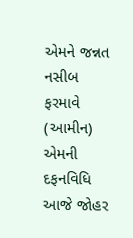એમને જન્નત નસીબ ફરમાવે (આમીન) એમની દફનવિધિ આજે જોહર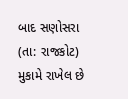બાદ સણોસરા (તા: રાજકોટ) મુકામે રાખેલ છે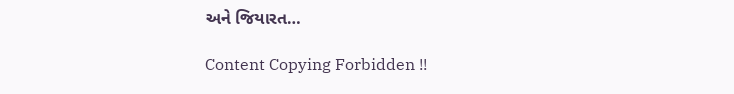અને જિયારત…

Content Copying Forbidden !!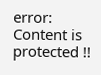error: Content is protected !!